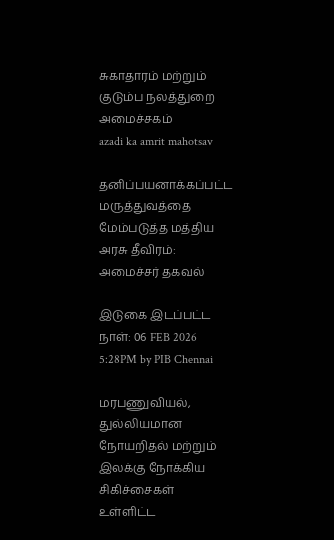சுகாதாரம் மற்றும் குடும்ப நலத்துறை அமைச்சகம்
azadi ka amrit mahotsav

தனிப்பயனாக்கப்பட்ட மருத்துவத்தை மேம்படுத்த மத்திய அரசு தீவிரம்: அமைச்சர் தகவல்

இடுகை இடப்பட்ட நாள்: 06 FEB 2026 5:28PM by PIB Chennai

மரபணுவியல், துல்லியமான நோயறிதல் மற்றும் இலக்கு நோக்கிய சிகிச்சைகள் உள்ளிட்ட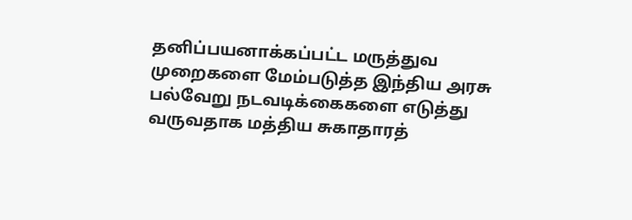தனிப்பயனாக்கப்பட்ட மருத்துவ முறைகளை மேம்படுத்த இந்திய அரசு பல்வேறு நடவடிக்கைகளை எடுத்து வருவதாக மத்திய சுகாதாரத்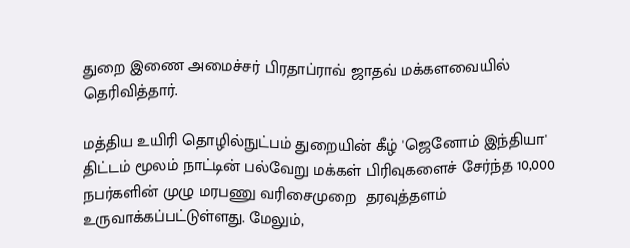துறை இணை அமைச்சர் பிரதாப்ராவ் ஜாதவ் மக்களவையில் தெரிவித்தார்.

மத்திய உயிரி தொழில்நுட்பம் துறையின் கீழ் 'ஜெனோம் இந்தியா' திட்டம் மூலம் நாட்டின் பல்வேறு மக்கள் பிரிவுகளைச் சேர்ந்த 10,000 நபர்களின் முழு மரபணு வரிசைமுறை  தரவுத்தளம் உருவாக்கப்பட்டுள்ளது. மேலும்,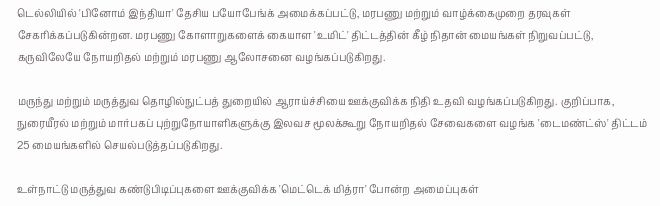டெல்லியில் 'பினோம் இந்தியா' தேசிய பயோபேங்க் அமைக்கப்பட்டு, மரபணு மற்றும் வாழ்க்கைமுறை தரவுகள் சேகரிக்கப்படுகின்றன. மரபணு கோளாறுகளைக் கையாள 'உமிட்' திட்டத்தின் கீழ் நிதான் மையங்கள் நிறுவப்பட்டு, கருவிலேயே நோயறிதல் மற்றும் மரபணு ஆலோசனை வழங்கப்படுகிறது.

மருந்து மற்றும் மருத்துவ தொழில்நுட்பத் துறையில் ஆராய்ச்சியை ஊக்குவிக்க நிதி உதவி வழங்கப்படுகிறது. குறிப்பாக, நுரையீரல் மற்றும் மார்பகப் புற்றுநோயாளிகளுக்கு இலவச மூலக்கூறு நோயறிதல் சேவைகளை வழங்க 'டைமண்ட்ஸ்' திட்டம் 25 மையங்களில் செயல்படுத்தப்படுகிறது.

உள்நாட்டு மருத்துவ கண்டுபிடிப்புகளை ஊக்குவிக்க 'மெட்டெக் மித்ரா' போன்ற அமைப்புகள்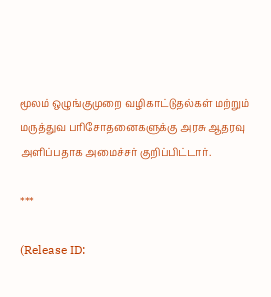மூலம் ஒழுங்குமுறை வழிகாட்டுதல்கள் மற்றும் மருத்துவ பரிசோதனைகளுக்கு அரசு ஆதரவு அளிப்பதாக அமைச்சர் குறிப்பிட்டார்.

***

(Release ID: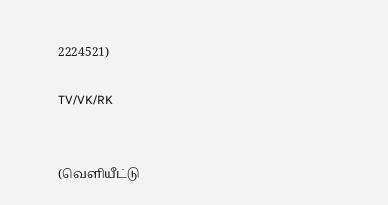2224521)

TV/VK/RK


(வெளியீட்டு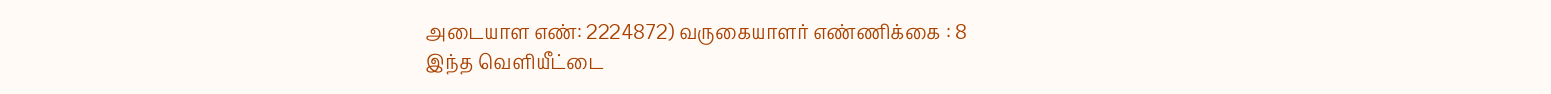அடையாள எண்: 2224872) வருகையாளர் எண்ணிக்கை : 8
இந்த வெளியீட்டை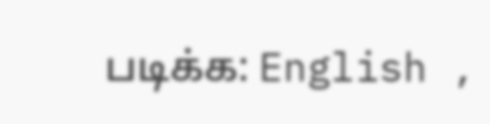படிக்க: English ,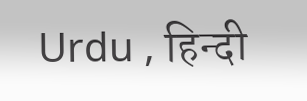Urdu , हिन्दी